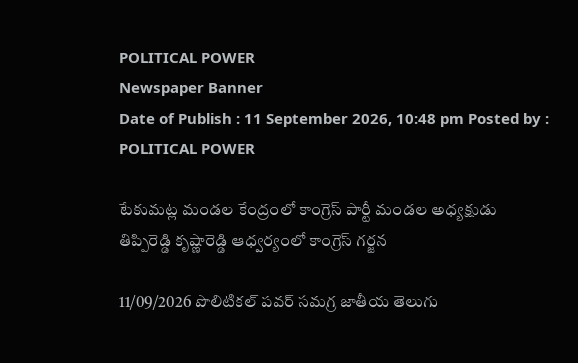POLITICAL POWER
Newspaper Banner
Date of Publish : 11 September 2026, 10:48 pm Posted by : POLITICAL POWER

టేకుమట్ల మండల కేంద్రంలో కాంగ్రెస్ పార్టీ మండల అధ్యక్షుడు తిప్పిరెడ్డి కృష్ణారెడ్డి ఆధ్వర్యంలో కాంగ్రెస్ గర్జన

11/09/2026 పొలిటికల్ పవర్ సమగ్ర జాతీయ తెలుగు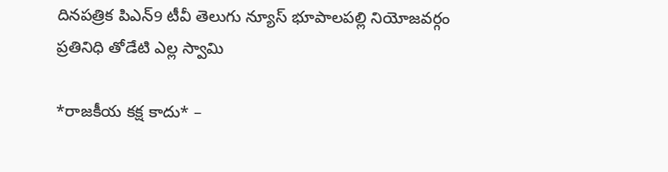దినపత్రిక పిఎన్9 టీవీ తెలుగు న్యూస్ భూపాలపల్లి నియోజవర్గం ప్రతినిధి తోడేటి ఎల్ల స్వామి

*రాజకీయ కక్ష కాదు* –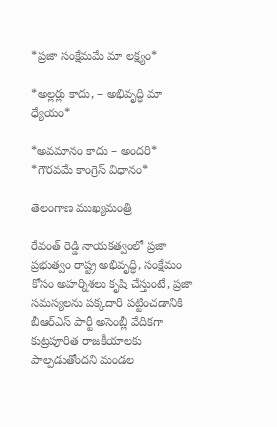*ప్రజా సంక్షేమమే మా లక్ష్యం*

*అల్లర్లు కాదు, – అభివృద్ధి మా ధ్యేయం*

*అవమానం కాదు – అందరి* *గౌరవమే కాంగ్రెస్ విధానం*

తెలంగాణ ముఖ్యమంత్రి

రేవంత్ రెడ్డి నాయకత్వంలో ప్రజా ప్రభుత్వం రాష్ట్ర అభివృద్ధి, సంక్షేమం కోసం అహర్నిశలు కృషి చేస్తుంటే, ప్రజా సమస్యలను పక్కదారి పట్టించడానికి బీఆర్ఎస్ పార్టీ అసెంబ్లీ వేదికగా కుట్రపూరిత రాజకీయాలకు పాల్పడుతోందని మండల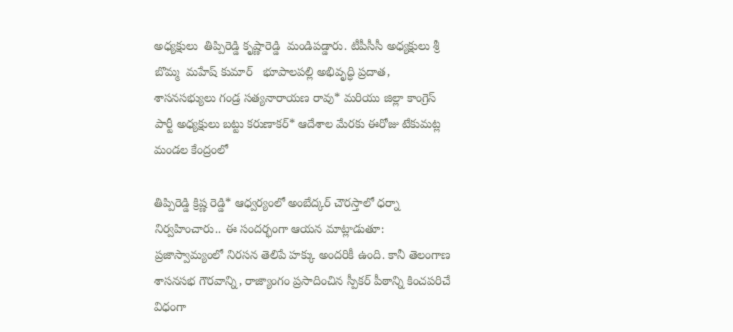అధ్యక్షులు  తిప్పిరెడ్డి కృష్ణారెడ్డి  మండిపడ్డారు. టీపీసీసీ అధ్యక్షులు శ్రీ బొమ్మ  మహేష్ కుమార్   భూపాలపల్లి అభివృద్ధి ప్రదాత, శాసనసభ్యులు గండ్ర సత్యనారాయణ రావు* మరియు జిల్లా కాంగ్రెస్ పార్టీ అధ్యక్షులు బట్టు కరుణాకర్* ఆదేశాల మేరకు ఈరోజు టేకుమట్ల మండల కేంద్రంలో

తిప్పిరెడ్డి క్రిష్ణ రెడ్డి* ఆధ్వర్యంలో అంబేద్కర్ చౌరస్తాలో ధర్నా నిర్వహించారు.. ఈ సందర్భంగా ఆయన మాట్లాడుతూ: ప్రజాస్వామ్యంలో నిరసన తెలిపే హక్కు అందరికీ ఉంది. కానీ తెలంగాణ శాసనసభ గౌరవాన్ని, రాజ్యాంగం ప్రసాదించిన స్పీకర్ పీఠాన్ని కించపరిచే విధంగా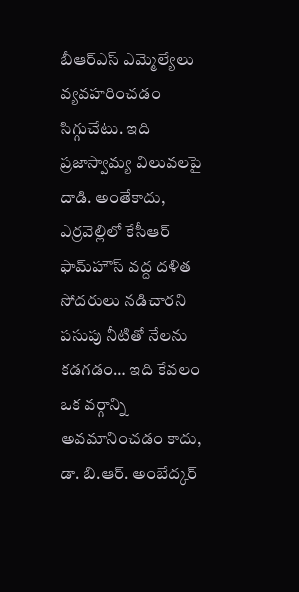బీఆర్ఎస్ ఎమ్మెల్యేలు వ్యవహరించడం సిగ్గుచేటు. ఇది ప్రజాస్వామ్య విలువలపై దాడి. అంతేకాదు, ఎర్రవెల్లిలో కేసీఆర్ ఫామ్‌హౌస్ వద్ద దళిత సోదరులు నడిచారని పసుపు నీటితో నేలను కడగడం… ఇది కేవలం ఒక వర్గాన్ని అవమానించడం కాదు, డా. బి.ఆర్. అంబేద్కర్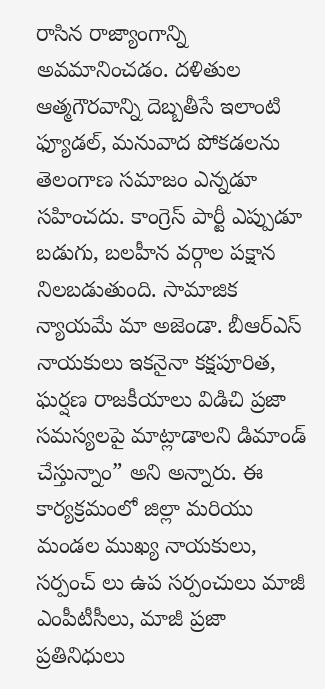రాసిన రాజ్యాంగాన్ని అవమానించడం. దళితుల ఆత్మగౌరవాన్ని దెబ్బతీసే ఇలాంటి ఫ్యూడల్, మనువాద పోకడలను తెలంగాణ సమాజం ఎన్నడూ సహించదు. కాంగ్రెస్ పార్టీ ఎప్పుడూ బడుగు, బలహీన వర్గాల పక్షాన నిలబడుతుంది. సామాజిక న్యాయమే మా అజెండా. బీఆర్ఎస్ నాయకులు ఇకనైనా కక్షపూరిత, ఘర్షణ రాజకీయాలు విడిచి ప్రజా సమస్యలపై మాట్లాడాలని డిమాండ్ చేస్తున్నాం” అని అన్నారు. ఈ కార్యక్రమంలో జిల్లా మరియు మండల ముఖ్య నాయకులు, సర్పంచ్ లు ఉప సర్పంచులు మాజీ ఎంపీటీసీలు, మాజీ ప్రజా ప్రతినిధులు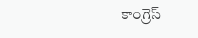కాంగ్రెస్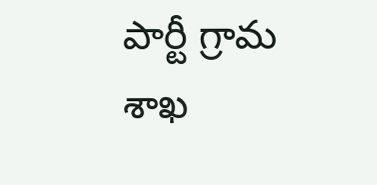పార్టీ గ్రామ శాఖ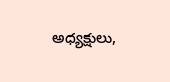అధ్యక్షులు,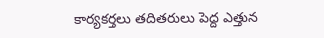కార్యకర్తలు తదితరులు పెద్ద ఎత్తున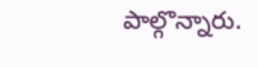పాల్గొన్నారు.